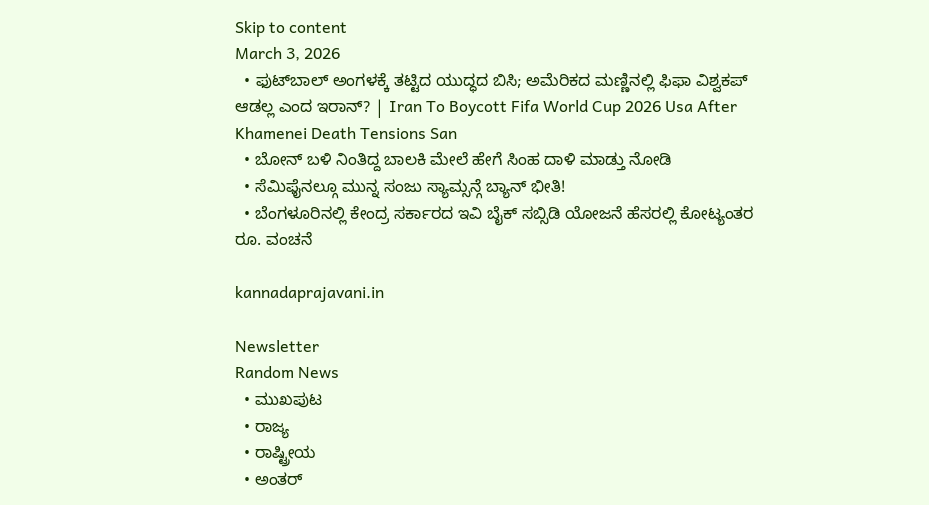Skip to content
March 3, 2026
  • ಫುಟ್‌ಬಾಲ್ ಅಂಗಳಕ್ಕೆ ತಟ್ಟಿದ ಯುದ್ಧದ ಬಿಸಿ; ಅಮೆರಿಕದ ಮಣ್ಣಿನಲ್ಲಿ ಫಿಫಾ ವಿಶ್ವಕಪ್ ಆಡಲ್ಲ ಎಂದ ಇರಾನ್? | Iran To Boycott Fifa World Cup 2026 Usa After Khamenei Death Tensions San
  • ಬೋನ್ ಬಳಿ ನಿಂತಿದ್ದ ಬಾಲಕಿ ಮೇಲೆ ಹೇಗೆ ಸಿಂಹ ದಾಳಿ ಮಾಡ್ತು ನೋಡಿ
  • ಸೆಮಿಫೈನಲ್ಗೂ ಮುನ್ನ ಸಂಜು ಸ್ಯಾಮ್ಸನ್ಗೆ ಬ್ಯಾನ್ ಭೀತಿ!
  • ಬೆಂಗಳೂರಿನಲ್ಲಿ ಕೇಂದ್ರ ಸರ್ಕಾರದ ಇವಿ ಬೈಕ್ ಸಬ್ಸಿಡಿ ಯೋಜನೆ ಹೆಸರಲ್ಲಿ ಕೋಟ್ಯಂತರ ರೂ. ವಂಚನೆ

kannadaprajavani.in

Newsletter
Random News
  • ಮುಖಪುಟ
  • ರಾಜ್ಯ
  • ರಾಷ್ಟ್ರೀಯ
  • ಅಂತರ್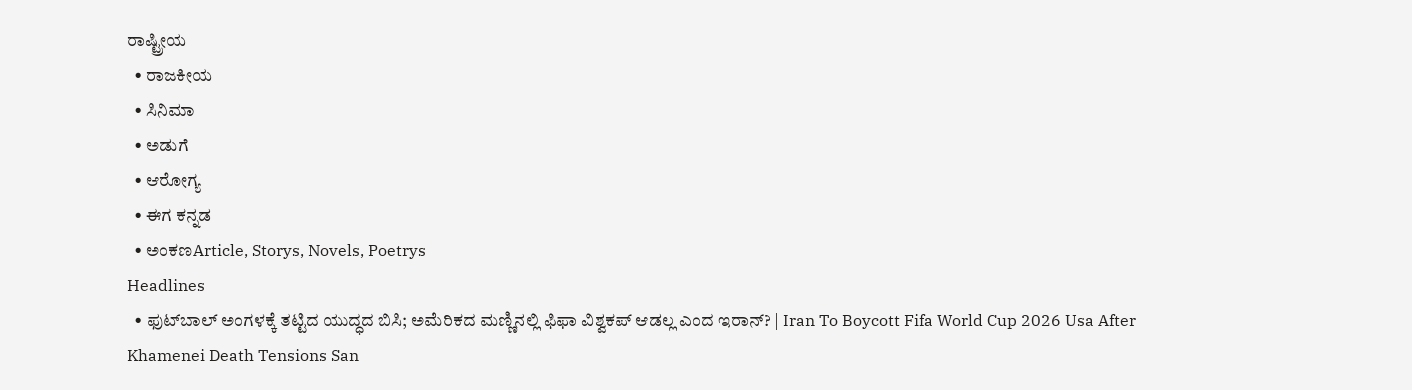ರಾಷ್ಟ್ರೀಯ
  • ರಾಜಕೀಯ
  • ಸಿನಿಮಾ
  • ಅಡುಗೆ
  • ಆರೋಗ್ಯ
  • ಈಗ ಕನ್ನಡ
  • ಅಂಕಣArticle, Storys, Novels, Poetrys
Headlines
  • ಫುಟ್‌ಬಾಲ್ ಅಂಗಳಕ್ಕೆ ತಟ್ಟಿದ ಯುದ್ಧದ ಬಿಸಿ; ಅಮೆರಿಕದ ಮಣ್ಣಿನಲ್ಲಿ ಫಿಫಾ ವಿಶ್ವಕಪ್ ಆಡಲ್ಲ ಎಂದ ಇರಾನ್? | Iran To Boycott Fifa World Cup 2026 Usa After Khamenei Death Tensions San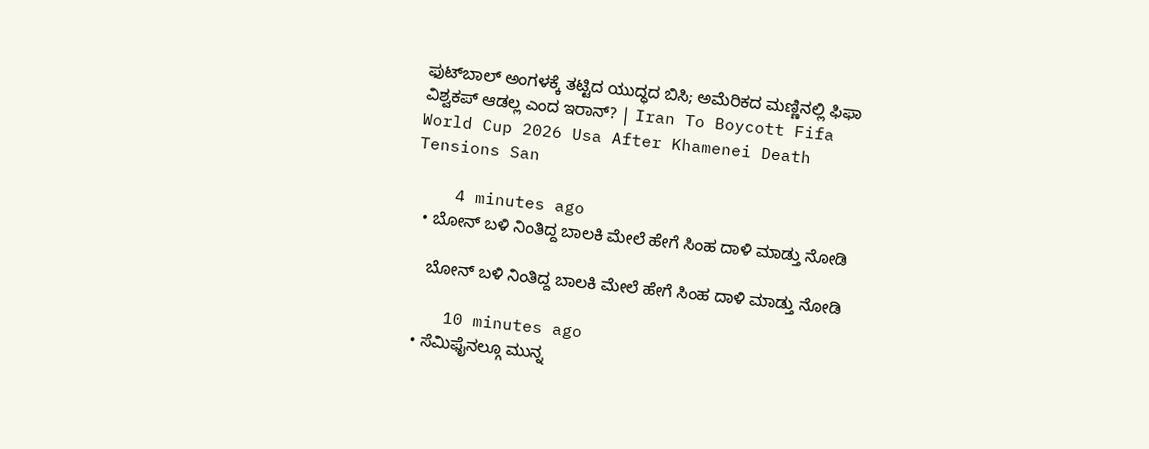ಫುಟ್‌ಬಾಲ್ ಅಂಗಳಕ್ಕೆ ತಟ್ಟಿದ ಯುದ್ಧದ ಬಿಸಿ; ಅಮೆರಿಕದ ಮಣ್ಣಿನಲ್ಲಿ ಫಿಫಾ ವಿಶ್ವಕಪ್ ಆಡಲ್ಲ ಎಂದ ಇರಾನ್? | Iran To Boycott Fifa World Cup 2026 Usa After Khamenei Death Tensions San

    4 minutes ago
  • ಬೋನ್ ಬಳಿ ನಿಂತಿದ್ದ ಬಾಲಕಿ ಮೇಲೆ ಹೇಗೆ ಸಿಂಹ ದಾಳಿ ಮಾಡ್ತು ನೋಡಿ

    ಬೋನ್ ಬಳಿ ನಿಂತಿದ್ದ ಬಾಲಕಿ ಮೇಲೆ ಹೇಗೆ ಸಿಂಹ ದಾಳಿ ಮಾಡ್ತು ನೋಡಿ

    10 minutes ago
  • ಸೆಮಿಫೈನಲ್ಗೂ ಮುನ್ನ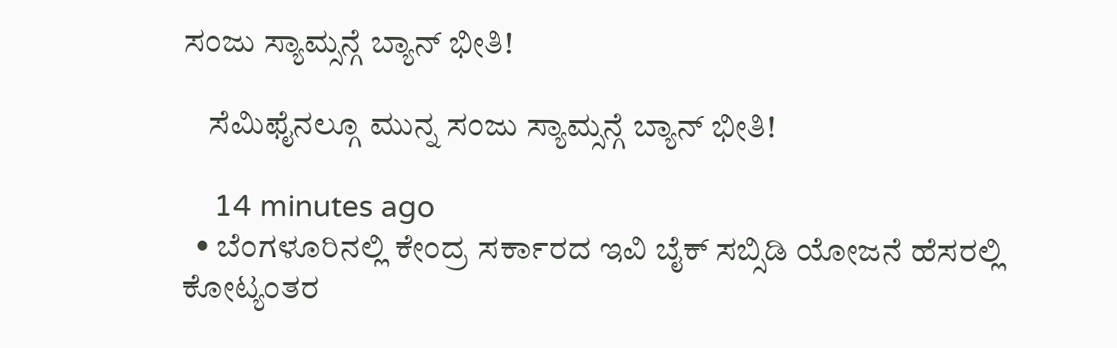ಸಂಜು ಸ್ಯಾಮ್ಸನ್ಗೆ ಬ್ಯಾನ್ ಭೀತಿ!

    ಸೆಮಿಫೈನಲ್ಗೂ ಮುನ್ನ ಸಂಜು ಸ್ಯಾಮ್ಸನ್ಗೆ ಬ್ಯಾನ್ ಭೀತಿ!

    14 minutes ago
  • ಬೆಂಗಳೂರಿನಲ್ಲಿ ಕೇಂದ್ರ ಸರ್ಕಾರದ ಇವಿ ಬೈಕ್ ಸಬ್ಸಿಡಿ ಯೋಜನೆ ಹೆಸರಲ್ಲಿ ಕೋಟ್ಯಂತರ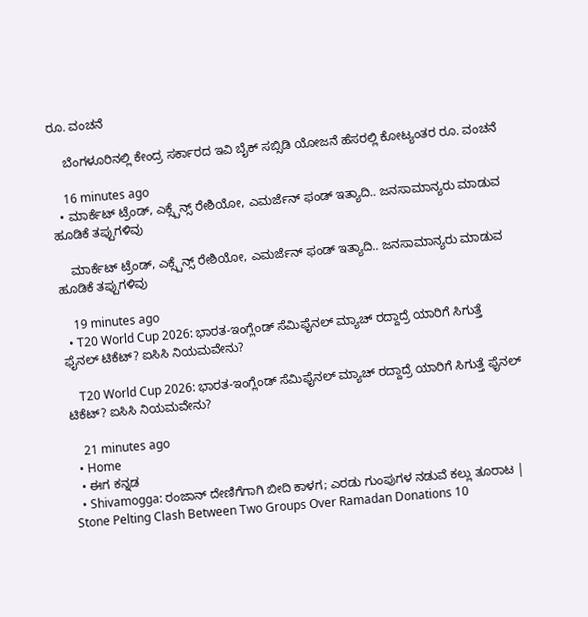ರೂ. ವಂಚನೆ

    ಬೆಂಗಳೂರಿನಲ್ಲಿ ಕೇಂದ್ರ ಸರ್ಕಾರದ ಇವಿ ಬೈಕ್ ಸಬ್ಸಿಡಿ ಯೋಜನೆ ಹೆಸರಲ್ಲಿ ಕೋಟ್ಯಂತರ ರೂ. ವಂಚನೆ

    16 minutes ago
  • ಮಾರ್ಕೆಟ್ ಟ್ರೆಂಡ್, ಎಕ್ಸ್ಪೆನ್ಸ್ ರೇಶಿಯೋ, ಎಮರ್ಜೆನ್ ಫಂಡ್ ಇತ್ಯಾದಿ.. ಜನಸಾಮಾನ್ಯರು ಮಾಡುವ ಹೂಡಿಕೆ ತಪ್ಪುಗಳಿವು

    ಮಾರ್ಕೆಟ್ ಟ್ರೆಂಡ್, ಎಕ್ಸ್ಪೆನ್ಸ್ ರೇಶಿಯೋ, ಎಮರ್ಜೆನ್ ಫಂಡ್ ಇತ್ಯಾದಿ.. ಜನಸಾಮಾನ್ಯರು ಮಾಡುವ ಹೂಡಿಕೆ ತಪ್ಪುಗಳಿವು

    19 minutes ago
  • T20 World Cup 2026: ಭಾರತ-ಇಂಗ್ಲೆಂಡ್ ಸೆಮಿಫೈನಲ್ ಮ್ಯಾಚ್ ರದ್ದಾದ್ರೆ ಯಾರಿಗೆ ಸಿಗುತ್ತೆ ಫೈನಲ್ ಟಿಕೆಟ್? ಐಸಿಸಿ ನಿಯಮವೇನು?

    T20 World Cup 2026: ಭಾರತ-ಇಂಗ್ಲೆಂಡ್ ಸೆಮಿಫೈನಲ್ ಮ್ಯಾಚ್ ರದ್ದಾದ್ರೆ ಯಾರಿಗೆ ಸಿಗುತ್ತೆ ಫೈನಲ್ ಟಿಕೆಟ್? ಐಸಿಸಿ ನಿಯಮವೇನು?

    21 minutes ago
  • Home
  • ಈಗ ಕನ್ನಡ
  • Shivamogga: ರಂಜಾನ್ ದೇಣಿಗೆಗಾಗಿ ಬೀದಿ ಕಾಳಗ; ಎರಡು ಗುಂಪುಗಳ ನಡುವೆ ಕಲ್ಲು ತೂರಾಟ | Stone Pelting Clash Between Two Groups Over Ramadan Donations 10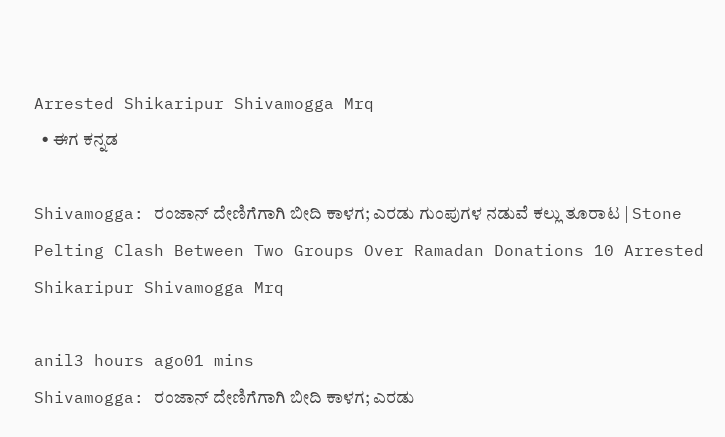Arrested Shikaripur Shivamogga Mrq
  • ಈಗ ಕನ್ನಡ

Shivamogga: ರಂಜಾನ್ ದೇಣಿಗೆಗಾಗಿ ಬೀದಿ ಕಾಳಗ; ಎರಡು ಗುಂಪುಗಳ ನಡುವೆ ಕಲ್ಲು ತೂರಾಟ | Stone Pelting Clash Between Two Groups Over Ramadan Donations 10 Arrested Shikaripur Shivamogga Mrq

anil3 hours ago01 mins
Shivamogga: ರಂಜಾನ್ ದೇಣಿಗೆಗಾಗಿ ಬೀದಿ ಕಾಳಗ; ಎರಡು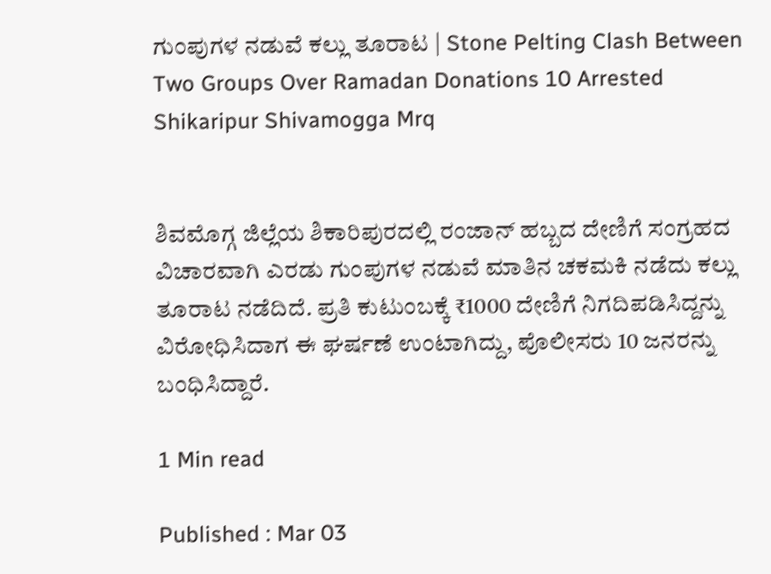ಗುಂಪುಗಳ ನಡುವೆ ಕಲ್ಲು ತೂರಾಟ | Stone Pelting Clash Between Two Groups Over Ramadan Donations 10 Arrested Shikaripur Shivamogga Mrq


ಶಿವಮೊಗ್ಗ ಜಿಲ್ಲೆಯ ಶಿಕಾರಿಪುರದಲ್ಲಿ ರಂಜಾನ್ ಹಬ್ಬದ ದೇಣಿಗೆ ಸಂಗ್ರಹದ ವಿಚಾರವಾಗಿ ಎರಡು ಗುಂಪುಗಳ ನಡುವೆ ಮಾತಿನ ಚಕಮಕಿ ನಡೆದು ಕಲ್ಲು ತೂರಾಟ ನಡೆದಿದೆ. ಪ್ರತಿ ಕುಟುಂಬಕ್ಕೆ ₹1000 ದೇಣಿಗೆ ನಿಗದಿಪಡಿಸಿದ್ದನ್ನು ವಿರೋಧಿಸಿದಾಗ ಈ ಘರ್ಷಣೆ ಉಂಟಾಗಿದ್ದು, ಪೊಲೀಸರು 10 ಜನರನ್ನು ಬಂಧಿಸಿದ್ದಾರೆ.

1 Min read

Published : Mar 03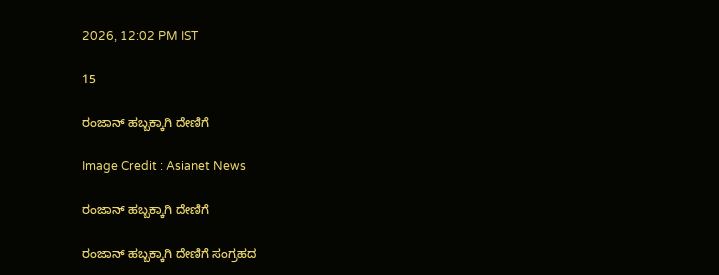2026, 12:02 PM IST

15

ರಂಜಾನ್ ಹಬ್ಬಕ್ಕಾಗಿ ದೇಣಿಗೆ

Image Credit : Asianet News

ರಂಜಾನ್ ಹಬ್ಬಕ್ಕಾಗಿ ದೇಣಿಗೆ

ರಂಜಾನ್ ಹಬ್ಬಕ್ಕಾಗಿ ದೇಣಿಗೆ ಸಂಗ್ರಹದ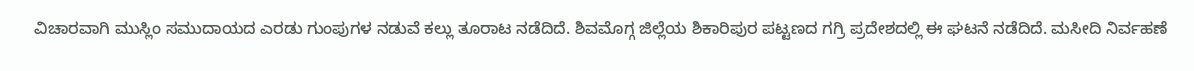ವಿಚಾರವಾಗಿ ಮುಸ್ಲಿಂ ಸಮುದಾಯದ ಎರಡು ಗುಂಪುಗಳ ನಡುವೆ ಕಲ್ಲು ತೂರಾಟ ನಡೆದಿದೆ. ಶಿವಮೊಗ್ಗ ಜಿಲ್ಲೆಯ ಶಿಕಾರಿಪುರ ಪಟ್ಟಣದ ಗಗ್ರಿ ಪ್ರದೇಶದಲ್ಲಿ ಈ ಘಟನೆ ನಡೆದಿದೆ. ಮಸೀದಿ ನಿರ್ವಹಣೆ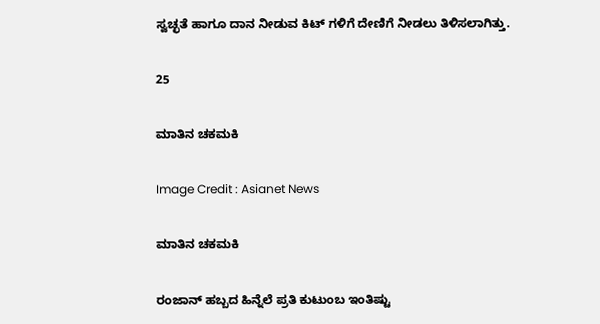ಸ್ವಚ್ಛತೆ ಹಾಗೂ ದಾನ ನೀಡುವ ಕಿಟ್ ಗಳಿಗೆ ದೇಣಿಗೆ ನೀಡಲು ತಿಳಿಸಲಾಗಿತ್ತು.

25

ಮಾತಿನ ಚಕಮಕಿ

Image Credit : Asianet News

ಮಾತಿನ ಚಕಮಕಿ

ರಂಜಾನ್ ಹಬ್ಬದ ಹಿನ್ನೆಲೆ ಪ್ರತಿ ಕುಟುಂಬ ಇಂತಿಷ್ಟು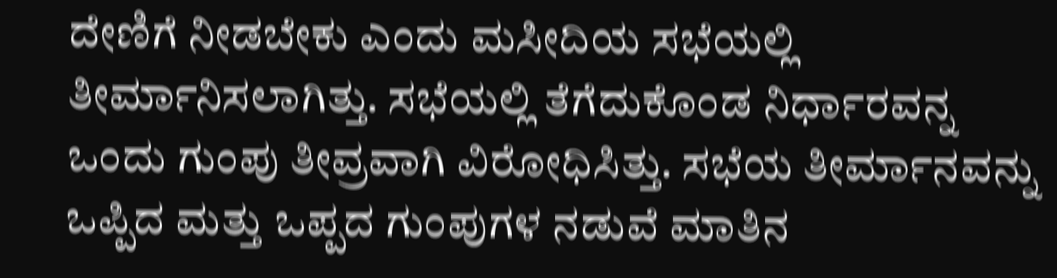ದೇಣಿಗೆ ನೀಡಬೇಕು ಎಂದು ಮಸೀದಿಯ ಸಭೆಯಲ್ಲಿ ತೀರ್ಮಾನಿಸಲಾಗಿತ್ತು. ಸಭೆಯಲ್ಲಿ ತೆಗೆದುಕೊಂಡ ನಿರ್ಧಾರವನ್ನ ಒಂದು ಗುಂಪು ತೀವ್ರವಾಗಿ ವಿರೋಧಿಸಿತ್ತು. ಸಭೆಯ ತೀರ್ಮಾನವನ್ನು ಒಪ್ಪಿದ ಮತ್ತು ಒಪ್ಪದ ಗುಂಪುಗಳ ನಡುವೆ ಮಾತಿನ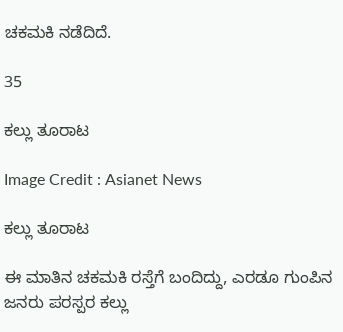ಚಕಮಕಿ ನಡೆದಿದೆ.

35

ಕಲ್ಲು ತೂರಾಟ

Image Credit : Asianet News

ಕಲ್ಲು ತೂರಾಟ

ಈ ಮಾತಿನ ಚಕಮಕಿ ರಸ್ತೆಗೆ ಬಂದಿದ್ದು, ಎರಡೂ ಗುಂಪಿನ ಜನರು ಪರಸ್ಪರ ಕಲ್ಲು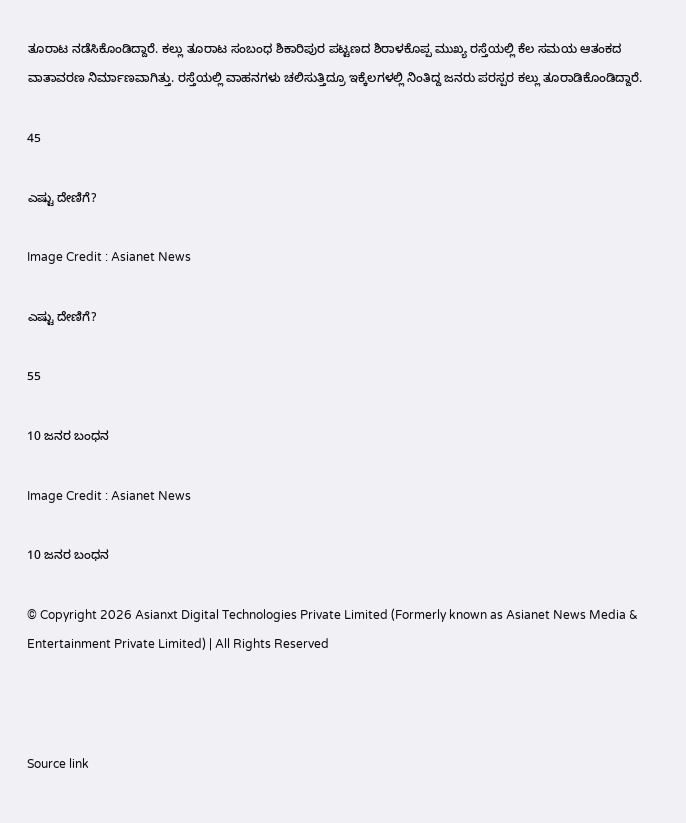ತೂರಾಟ ನಡೆಸಿಕೊಂಡಿದ್ದಾರೆ. ಕಲ್ಲು ತೂರಾಟ ಸಂಬಂಧ ಶಿಕಾರಿಪುರ ಪಟ್ಟಣದ ಶಿರಾಳಕೊಪ್ಪ ಮುಖ್ಯ ರಸ್ತೆಯಲ್ಲಿ ಕೆಲ ಸಮಯ ಆತಂಕದ ವಾತಾವರಣ ನಿರ್ಮಾಣವಾಗಿತ್ತು. ರಸ್ತೆಯಲ್ಲಿ ವಾಹನಗಳು ಚಲಿಸುತ್ತಿದ್ರೂ ಇಕ್ಕೆಲಗಳಲ್ಲಿ ನಿಂತಿದ್ದ ಜನರು ಪರಸ್ಪರ ಕಲ್ಲು ತೂರಾಡಿಕೊಂಡಿದ್ದಾರೆ.

45

ಎಷ್ಟು ದೇಣಿಗೆ?

Image Credit : Asianet News

ಎಷ್ಟು ದೇಣಿಗೆ?

55

10 ಜನರ ಬಂಧನ

Image Credit : Asianet News

10 ಜನರ ಬಂಧನ

© Copyright 2026 Asianxt Digital Technologies Private Limited (Formerly known as Asianet News Media & Entertainment Private Limited) | All Rights Reserved



Source link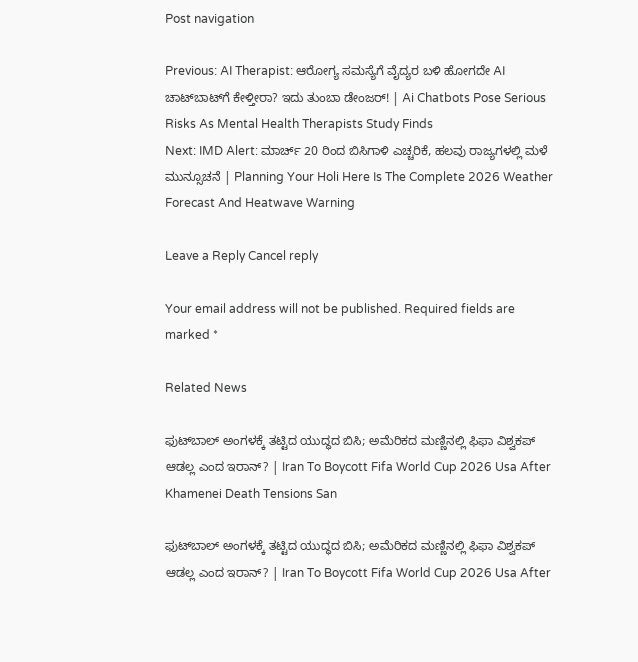Post navigation

Previous: AI Therapist: ಆರೋಗ್ಯ ಸಮಸ್ಯೆಗೆ ವೈದ್ಯರ ಬಳಿ ಹೋಗದೇ AI ಚಾಟ್‌ಬಾಟ್‌ಗೆ ಕೇಳ್ತೀರಾ? ಇದು ತುಂಬಾ ಡೇಂಜರ್! | Ai Chatbots Pose Serious Risks As Mental Health Therapists Study Finds
Next: IMD Alert: ಮಾರ್ಚ್ 20 ರಿಂದ ಬಿಸಿಗಾಳಿ ಎಚ್ಚರಿಕೆ, ಹಲವು ರಾಜ್ಯಗಳಲ್ಲಿ ಮಳೆ ಮುನ್ಸೂಚನೆ | Planning Your Holi Here Is The Complete 2026 Weather Forecast And Heatwave Warning

Leave a Reply Cancel reply

Your email address will not be published. Required fields are marked *

Related News

ಫುಟ್‌ಬಾಲ್ ಅಂಗಳಕ್ಕೆ ತಟ್ಟಿದ ಯುದ್ಧದ ಬಿಸಿ; ಅಮೆರಿಕದ ಮಣ್ಣಿನಲ್ಲಿ ಫಿಫಾ ವಿಶ್ವಕಪ್ ಆಡಲ್ಲ ಎಂದ ಇರಾನ್? | Iran To Boycott Fifa World Cup 2026 Usa After Khamenei Death Tensions San

ಫುಟ್‌ಬಾಲ್ ಅಂಗಳಕ್ಕೆ ತಟ್ಟಿದ ಯುದ್ಧದ ಬಿಸಿ; ಅಮೆರಿಕದ ಮಣ್ಣಿನಲ್ಲಿ ಫಿಫಾ ವಿಶ್ವಕಪ್ ಆಡಲ್ಲ ಎಂದ ಇರಾನ್? | Iran To Boycott Fifa World Cup 2026 Usa After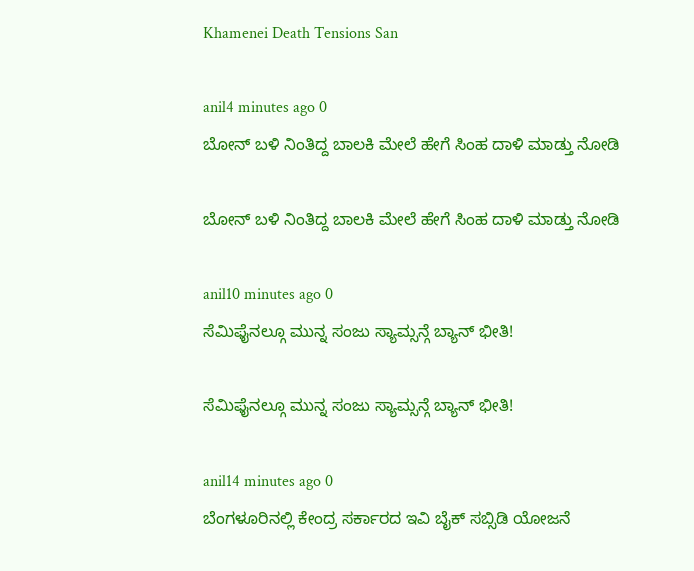Khamenei Death Tensions San

anil4 minutes ago 0
ಬೋನ್ ಬಳಿ ನಿಂತಿದ್ದ ಬಾಲಕಿ ಮೇಲೆ ಹೇಗೆ ಸಿಂಹ ದಾಳಿ ಮಾಡ್ತು ನೋಡಿ

ಬೋನ್ ಬಳಿ ನಿಂತಿದ್ದ ಬಾಲಕಿ ಮೇಲೆ ಹೇಗೆ ಸಿಂಹ ದಾಳಿ ಮಾಡ್ತು ನೋಡಿ

anil10 minutes ago 0
ಸೆಮಿಫೈನಲ್ಗೂ ಮುನ್ನ ಸಂಜು ಸ್ಯಾಮ್ಸನ್ಗೆ ಬ್ಯಾನ್ ಭೀತಿ!

ಸೆಮಿಫೈನಲ್ಗೂ ಮುನ್ನ ಸಂಜು ಸ್ಯಾಮ್ಸನ್ಗೆ ಬ್ಯಾನ್ ಭೀತಿ!

anil14 minutes ago 0
ಬೆಂಗಳೂರಿನಲ್ಲಿ ಕೇಂದ್ರ ಸರ್ಕಾರದ ಇವಿ ಬೈಕ್ ಸಬ್ಸಿಡಿ ಯೋಜನೆ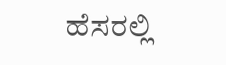ಹೆಸರಲ್ಲಿ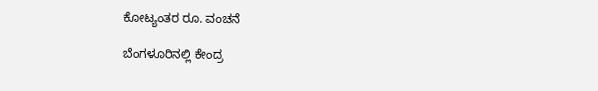ಕೋಟ್ಯಂತರ ರೂ. ವಂಚನೆ

ಬೆಂಗಳೂರಿನಲ್ಲಿ ಕೇಂದ್ರ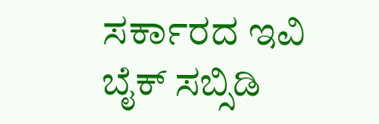ಸರ್ಕಾರದ ಇವಿ ಬೈಕ್ ಸಬ್ಸಿಡಿ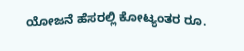ಯೋಜನೆ ಹೆಸರಲ್ಲಿ ಕೋಟ್ಯಂತರ ರೂ.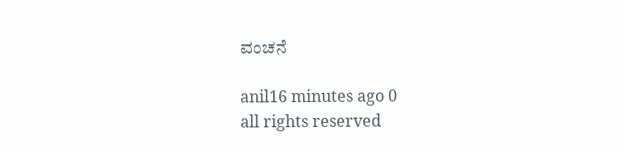ವಂಚನೆ

anil16 minutes ago 0
all rights reserved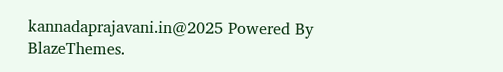kannadaprajavani.in@2025 Powered By BlazeThemes.